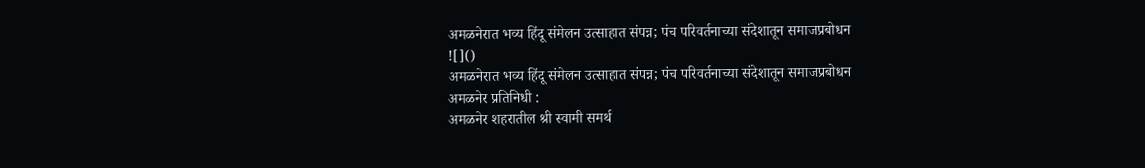अमळनेरात भव्य हिंदू संमेलन उत्साहात संपन्न; पंच परिवर्तनाच्या संदेशातून समाजप्रबोधन
![]()
अमळनेरात भव्य हिंदू संमेलन उत्साहात संपन्न; पंच परिवर्तनाच्या संदेशातून समाजप्रबोधन
अमळनेर प्रतिनिधी :
अमळनेर शहरातील श्री स्वामी समर्थ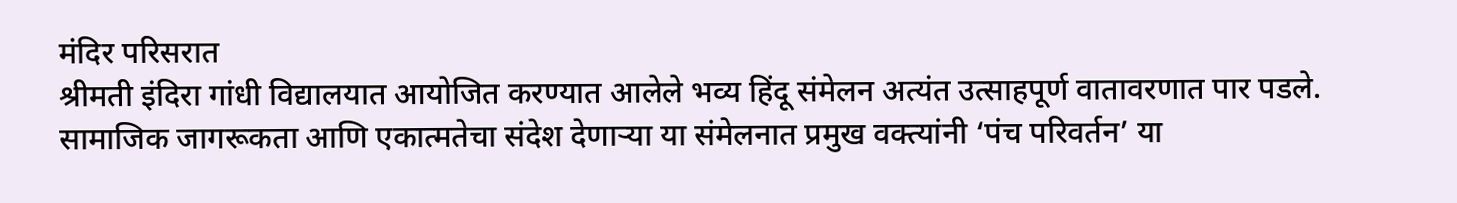मंदिर परिसरात
श्रीमती इंदिरा गांधी विद्यालयात आयोजित करण्यात आलेले भव्य हिंदू संमेलन अत्यंत उत्साहपूर्ण वातावरणात पार पडले. सामाजिक जागरूकता आणि एकात्मतेचा संदेश देणाऱ्या या संमेलनात प्रमुख वक्त्यांनी ‘पंच परिवर्तन’ या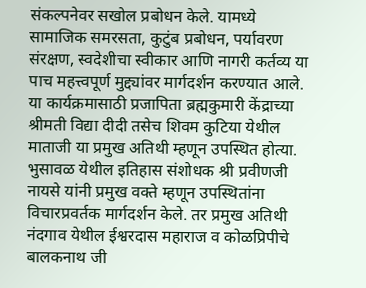संकल्पनेवर सखोल प्रबोधन केले. यामध्ये सामाजिक समरसता, कुटुंब प्रबोधन, पर्यावरण संरक्षण, स्वदेशीचा स्वीकार आणि नागरी कर्तव्य या पाच महत्त्वपूर्ण मुद्द्यांवर मार्गदर्शन करण्यात आले.
या कार्यक्रमासाठी प्रजापिता ब्रह्मकुमारी केंद्राच्या श्रीमती विद्या दीदी तसेच शिवम कुटिया येथील माताजी या प्रमुख अतिथी म्हणून उपस्थित होत्या. भुसावळ येथील इतिहास संशोधक श्री प्रवीणजी नायसे यांनी प्रमुख वक्ते म्हणून उपस्थितांना विचारप्रवर्तक मार्गदर्शन केले. तर प्रमुख अतिथी नंदगाव येथील ईश्वरदास महाराज व कोळप्रिपीचे बालकनाथ जी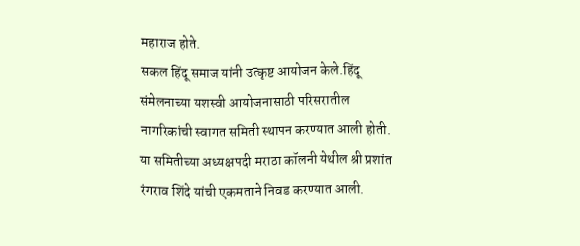महाराज होते.
सकल हिंदू समाज यांनी उत्कृष्ट आयोजन केले.हिंदू संमेलनाच्या यशस्वी आयोजनासाठी परिसरातील नागरिकांची स्वागत समिती स्थापन करण्यात आली होती. या समितीच्या अध्यक्षपदी मराठा कॉलनी येथील श्री प्रशांत रंगराव शिंदे यांची एकमताने निवड करण्यात आली.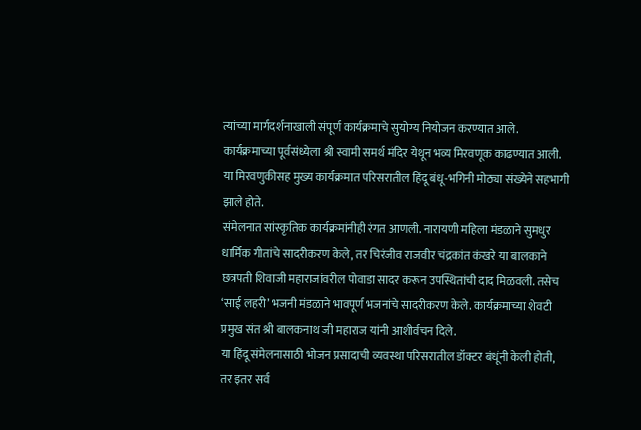त्यांच्या मार्गदर्शनाखाली संपूर्ण कार्यक्रमाचे सुयोग्य नियोजन करण्यात आले.
कार्यक्रमाच्या पूर्वसंध्येला श्री स्वामी समर्थ मंदिर येथून भव्य मिरवणूक काढण्यात आली. या मिरवणुकीसह मुख्य कार्यक्रमात परिसरातील हिंदू बंधू-भगिनी मोठ्या संख्येने सहभागी झाले होते.
संमेलनात सांस्कृतिक कार्यक्रमांनीही रंगत आणली. नारायणी महिला मंडळाने सुमधुर धार्मिक गीतांचे सादरीकरण केले, तर चिरंजीव राजवीर चंद्रकांत कंखरे या बालकाने छत्रपती शिवाजी महाराजांवरील पोवाडा सादर करून उपस्थितांची दाद मिळवली. तसेच ‘साई लहरी’ भजनी मंडळाने भावपूर्ण भजनांचे सादरीकरण केले. कार्यक्रमाच्या शेवटी प्रमुख संत श्री बालकनाथ जी महाराज यांनी आशीर्वचन दिले.
या हिंदू संमेलनासाठी भोजन प्रसादाची व्यवस्था परिसरातील डॉक्टर बंधूंनी केली होती, तर इतर सर्व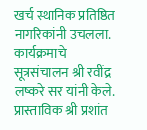खर्च स्थानिक प्रतिष्ठित नागरिकांनी उचलला.
कार्यक्रमाचे सूत्रसंचालन श्री रवींद्र लष्करे सर यांनी केले. प्रास्ताविक श्री प्रशांत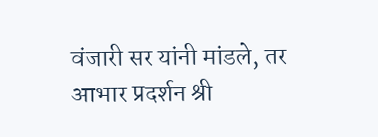वंजारी सर यांनी मांडले, तर आभार प्रदर्शन श्री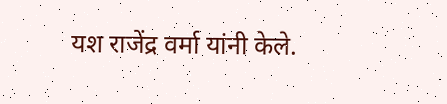यश राजेंद्र वर्मा यांनी केले.